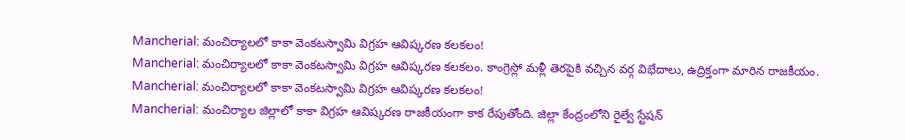Mancherial: మంచిర్యాలలో కాకా వెంకటస్వామి విగ్రహ ఆవిష్కరణ కలకలం!
Mancherial: మంచిర్యాలలో కాకా వెంకటస్వామి విగ్రహ ఆవిష్కరణ కలకలం. కాంగ్రెస్లో మళ్లీ తెరపైకి వచ్చిన వర్గ విభేదాలు, ఉద్రిక్తంగా మారిన రాజకీయం.
Mancherial: మంచిర్యాలలో కాకా వెంకటస్వామి విగ్రహ ఆవిష్కరణ కలకలం!
Mancherial: మంచిర్యాల జిల్లాలో కాకా విగ్రహ ఆవిష్కరణ రాజకీయంగా కాక రేపుతోంది. జిల్లా కేంద్రంలోని రైల్వే స్టేషన్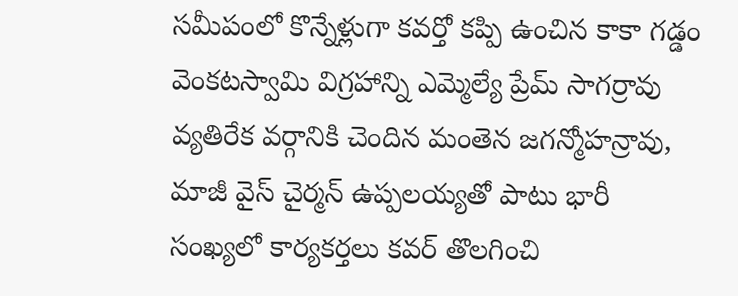సమీపంలో కొన్నేళ్లుగా కవర్తో కప్పి ఉంచిన కాకా గడ్డం వెంకటస్వామి విగ్రహాన్ని ఎమ్మెల్యే ప్రేమ్ సాగర్రావు వ్యతిరేక వర్గానికి చెందిన మంతెన జగన్మోహన్రావు, మాజీ వైస్ చైర్మన్ ఉప్పలయ్యతో పాటు భారీ సంఖ్యలో కార్యకర్తలు కవర్ తొలగించి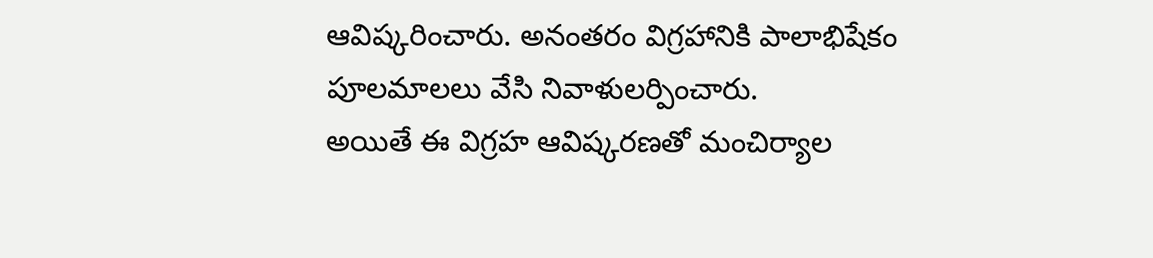ఆవిష్కరించారు. అనంతరం విగ్రహానికి పాలాభిషేకం పూలమాలలు వేసి నివాళులర్పించారు.
అయితే ఈ విగ్రహ ఆవిష్కరణతో మంచిర్యాల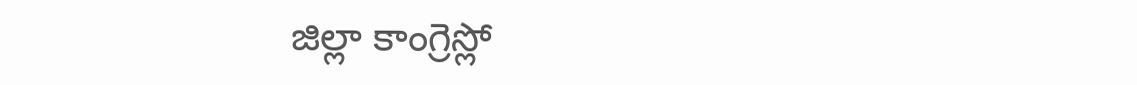జిల్లా కాంగ్రెస్లో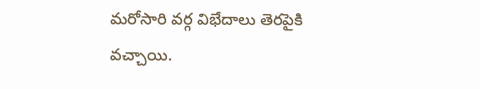మరోసారి వర్గ విభేదాలు తెరపైకి వచ్చాయి.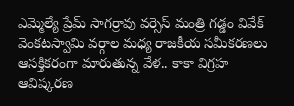ఎమ్మెల్యే ప్రేమ్ సాగర్రావు వర్సెస్ మంత్రి గడ్డం వివేక్ వెంకటస్వామి వర్గాల మధ్య రాజకీయ సమీకరణలు ఆసక్తికరంగా మారుతున్న వేళ.. కాకా విగ్రహ ఆవిష్కరణ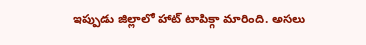ఇప్పుడు జిల్లాలో హాట్ టాపిక్గా మారింది. అసలు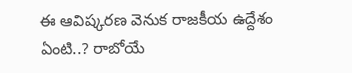ఈ ఆవిష్కరణ వెనుక రాజకీయ ఉద్దేశం ఏంటి..? రాబోయే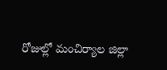రోజుల్లో మంచిర్యాల జిల్లా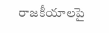రాజకీయాలపై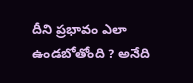దీని ప్రభావం ఎలా ఉండబోతోంది ? అనేది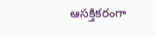ఆసక్తికరంగా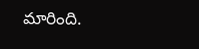మారింది.